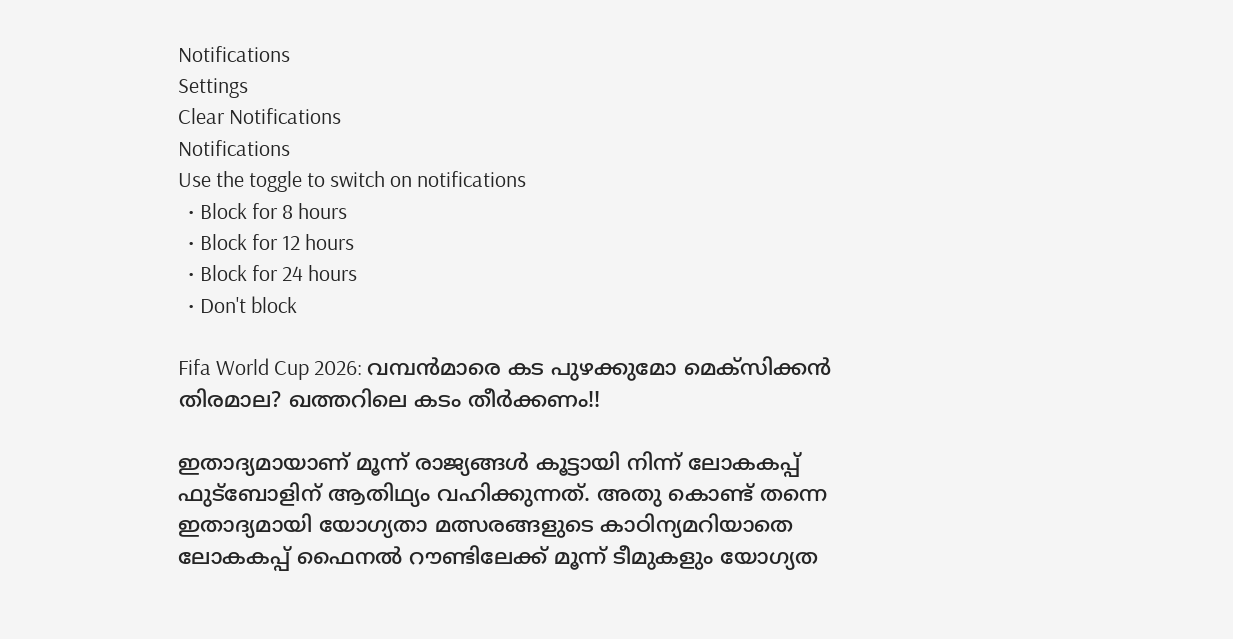Notifications
Settings
Clear Notifications
Notifications
Use the toggle to switch on notifications
  • Block for 8 hours
  • Block for 12 hours
  • Block for 24 hours
  • Don't block

Fifa World Cup 2026: വമ്പന്‍മാരെ കട പുഴക്കുമോ മെക്‌സിക്കന്‍ തിരമാല? ഖത്തറിലെ കടം തീര്‍ക്കണം!!

ഇതാദ്യമായാണ് മൂന്ന് രാജ്യങ്ങള്‍ കൂട്ടായി നിന്ന് ലോകകപ്പ് ഫുട്ബോളിന് ആതിഥ്യം വഹിക്കുന്നത്. അതു കൊണ്ട് തന്നെ ഇതാദ്യമായി യോഗ്യതാ മത്സരങ്ങളുടെ കാഠിന്യമറിയാതെ ലോകകപ്പ് ഫൈനല്‍ റൗണ്ടിലേക്ക് മൂന്ന് ടീമുകളും യോഗ്യത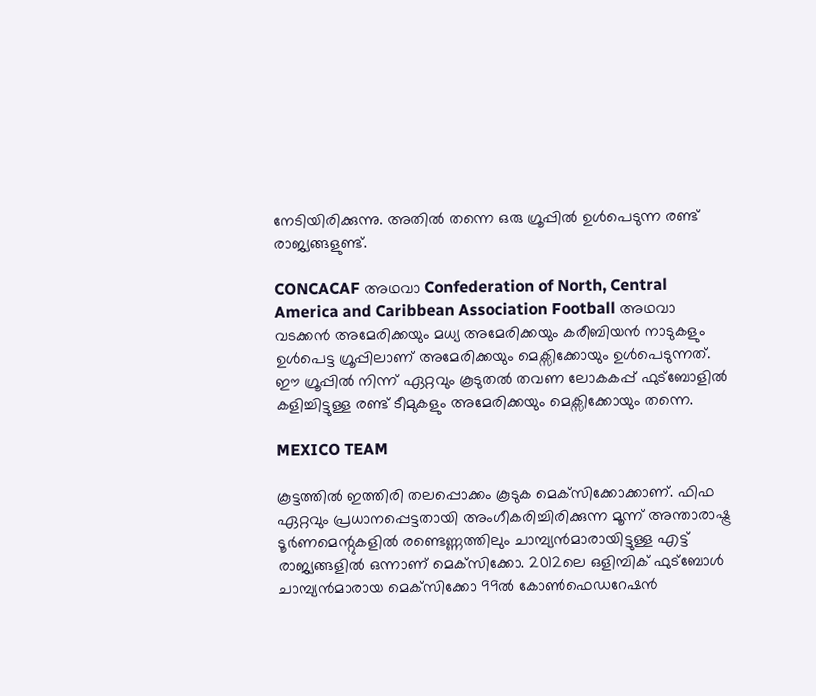നേടിയിരിക്കുന്നു. അതില്‍ തന്നെ ഒരു ഗ്രൂപ്പില്‍ ഉള്‍പെടുന്ന രണ്ട് രാജ്യങ്ങളുണ്ട്.

CONCACAF അഥവാ Confederation of North, Central America and Caribbean Association Football അഥവാ വടക്കന്‍ അമേരിക്കയും മധ്യ അമേരിക്കയും കരീബിയന്‍ നാടുകളും ഉള്‍പെട്ട ഗ്രൂപ്പിലാണ് അമേരിക്കയും മെക്സിക്കോയും ഉള്‍പെടുന്നത്. ഈ ഗ്രൂപ്പില്‍ നിന്ന് ഏറ്റവും കൂടുതല്‍ തവണ ലോകകപ്പ് ഫുട്ബോളില്‍ കളിച്ചിട്ടുള്ള രണ്ട് ടീമുകളും അമേരിക്കയും മെക്സിക്കോയും തന്നെ.

MEXICO TEAM

കൂട്ടത്തില്‍ ഇത്തിരി തലപ്പൊക്കം കൂടുക മെക്‌സിക്കോക്കാണ്. ഫിഫ ഏറ്റവും പ്രധാനപ്പെട്ടതായി അംഗീകരിച്ചിരിക്കുന്ന മൂന്ന് അന്താരാഷ്ട്ര ടൂര്‍ണമെന്റുകളില്‍ രണ്ടെണ്ണത്തിലും ചാമ്പ്യന്‍മാരായിട്ടുള്ള എട്ട് രാജ്യങ്ങളില്‍ ഒന്നാണ് മെക്‌സിക്കോ. 2012ലെ ഒളിമ്പിക് ഫുട്‌ബോള്‍ ചാമ്പ്യന്‍മാരായ മെക്‌സിക്കോ 99ല്‍ കോണ്‍ഫെഡറേഷന്‍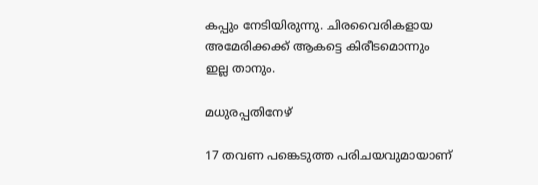കപ്പും നേടിയിരുന്നു. ചിരവൈരികളായ അമേരിക്കക്ക് ആകട്ടെ കിരീടമൊന്നും ഇല്ല താനും.

മധുരപ്പതിനേഴ്‌

17 തവണ പങ്കെടുത്ത പരിചയവുമായാണ്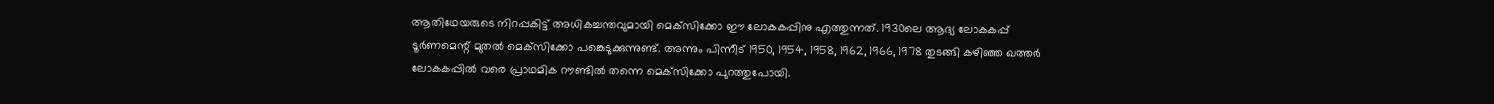ആതിഥേയരുടെ നിറപ്പകിട്ട് അധികച്ചന്തവുമായി മെക്‌സിക്കോ ഈ ലോകകപ്പിനു എത്തുന്നത്. 1930ലെ ആദ്യ ലോകകപ്പ് ടൂര്‍ണമെന്റ് മുതല്‍ മെക്‌സിക്കോ പങ്കെടുക്കുന്നുണ്ട്. അന്നും പിന്നീട് 1950, 1954, 1958, 1962, 1966, 1978 തുടങ്ങി കഴിഞ്ഞ ഖത്തര്‍ ലോകകപ്പില്‍ വരെ പ്രാഥമിക റൗണ്ടില്‍ തന്നെ മെക്‌സിക്കോ പുറത്തുപോയി.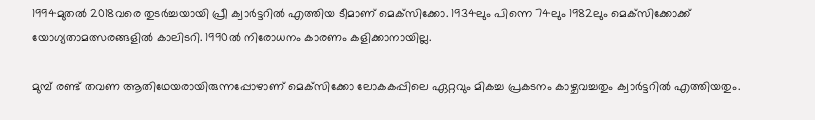1994മുതല്‍ 2018വരെ തുടര്‍ച്ചയായി പ്രീ ക്വാര്‍ട്ടറില്‍ എത്തിയ ടീമാണ് മെക്‌സിക്കോ. 1934ലും പിന്നെ 74ലും 1982ലും മെക്‌സിക്കോക്ക് യോഗ്യതാമത്സരങ്ങളില്‍ കാലിടറി. 1990ല്‍ നിരോധനം കാരണം കളിക്കാനായില്ല.

മുമ്പ് രണ്ട് തവണ ആതിഥേയരായിരുന്നപ്പോഴാണ് മെക്‌സിക്കോ ലോകകപ്പിലെ ഏറ്റവും മികച്ച പ്രകടനം കാഴ്ചവച്ചതും ക്വാര്‍ട്ടറില്‍ എത്തിയതും.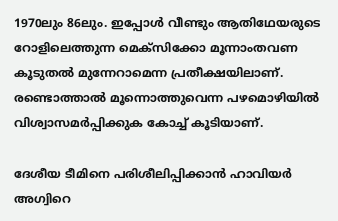1970ലും 86ലും. ഇപ്പോള്‍ വീണ്ടും ആതിഥേയരുടെ റോളിലെത്തുന്ന മെക്‌സിക്കോ മൂന്നാംതവണ കൂടുതല്‍ മുന്നേറാമെന്ന പ്രതീക്ഷയിലാണ്. രണ്ടൊത്താല്‍ മൂന്നൊത്തുവെന്ന പഴമൊഴിയില്‍ വിശ്വാസമര്‍പ്പിക്കുക കോച്ച് കൂടിയാണ്.

ദേശീയ ടീമിനെ പരിശീലിപ്പിക്കാന്‍ ഹാവിയര്‍ അഗ്വിറെ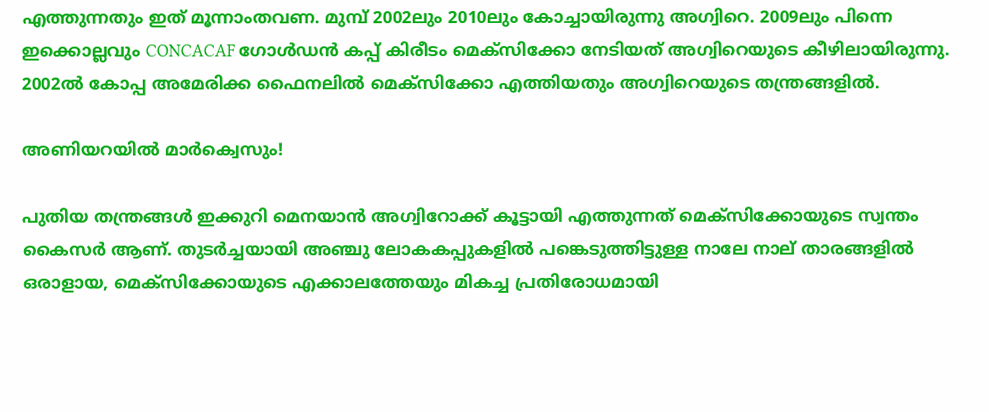എത്തുന്നതും ഇത് മൂന്നാംതവണ. മുമ്പ് 2002ലും 2010ലും കോച്ചായിരുന്നു അഗ്വിറെ. 2009ലും പിന്നെ ഇക്കൊല്ലവും CONCACAF ഗോള്‍ഡന്‍ കപ്പ് കിരീടം മെക്‌സിക്കോ നേടിയത് അഗ്വിറെയുടെ കീഴിലായിരുന്നു. 2002ല്‍ കോപ്പ അമേരിക്ക ഫൈനലില്‍ മെക്‌സിക്കോ എത്തിയതും അഗ്വിറെയുടെ തന്ത്രങ്ങളില്‍.

അണിയറയില്‍ മാര്‍ക്വെസും!

പുതിയ തന്ത്രങ്ങള്‍ ഇക്കുറി മെനയാന്‍ അഗ്വിറോക്ക് കൂട്ടായി എത്തുന്നത് മെക്‌സിക്കോയുടെ സ്വന്തം കൈസര്‍ ആണ്. തുടര്‍ച്ചയായി അഞ്ചു ലോകകപ്പുകളില്‍ പങ്കെടുത്തിട്ടുള്ള നാലേ നാല് താരങ്ങളില്‍ ഒരാളായ, മെക്‌സിക്കോയുടെ എക്കാലത്തേയും മികച്ച പ്രതിരോധമായി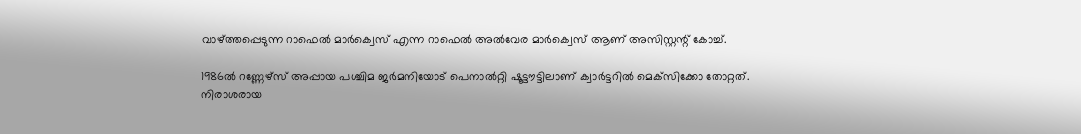വാഴ്ത്തപ്പെടുന്ന റാഫെല്‍ മാര്‍ക്വെസ് എന്ന റാഫെല്‍ അല്‍വേര മാര്‍ക്വെസ് ആണ് അസിസ്റ്റന്റ് കോച്ച്.

1986ല്‍ റണ്ണേഴ്‌സ് അപ്പായ പശ്ചിമ ജര്‍മനിയോട് പെനാല്‍റ്റി ഷൂട്ടൗട്ടിലാണ് ക്വാര്‍ട്ടറില്‍ മെക്‌സിക്കോ തോറ്റത്. നിരാശരായ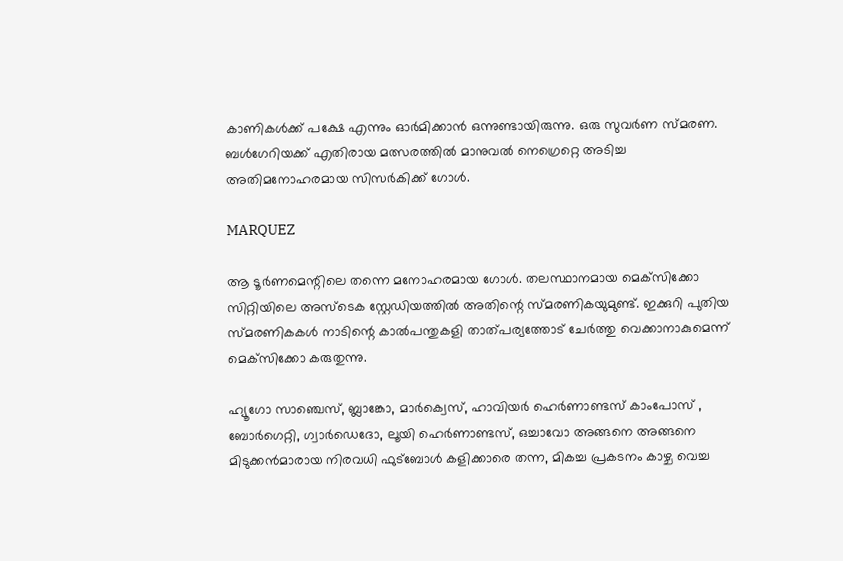കാണികള്‍ക്ക് പക്ഷേ എന്നും ഓര്‍മിക്കാന്‍ ഒന്നുണ്ടായിരുന്നു. ഒരു സുവര്‍ണ സ്മരണ. ബള്‍ഗേറിയക്ക് എതിരായ മത്സരത്തില്‍ മാനുവല്‍ നെഗ്രെറ്റെ അടിച്ച അതിമനോഹരമായ സിസര്‍കിക്ക് ഗോള്‍.

MARQUEZ

ആ ടൂര്‍ണമെന്റിലെ തന്നെ മനോഹരമായ ഗോള്‍. തലസ്ഥാനമായ മെക്‌സിക്കോ സിറ്റിയിലെ അസ്‌ടെക സ്റ്റേഡിയത്തില്‍ അതിന്റെ സ്മരണികയുമുണ്ട്. ഇക്കുറി പുതിയ സ്മരണികകള്‍ നാടിന്റെ കാല്‍പന്തുകളി താത്പര്യത്തോട് ചേര്‍ത്തു വെക്കാനാകുമെന്ന് മെക്‌സിക്കോ കരുതുന്നു.

ഹ്യൂഗോ സാഞ്ചെസ്, ബ്ലാങ്കോ, മാര്‍ക്വെസ്, ഹാവിയര്‍ ഹെര്‍ണാണ്ടസ് കാംപോസ് , ബോര്‍ഗെറ്റി, ഗ്വാര്‍ഡെദോ, ലൂയി ഹെര്‍ണാണ്ടസ്, ഒച്ചാവോ അങ്ങനെ അങ്ങനെ മിടുക്കന്‍മാരായ നിരവധി ഫുട്‌ബോള്‍ കളിക്കാരെ തന്ന, മികച്ച പ്രകടനം കാഴ്ച വെച്ച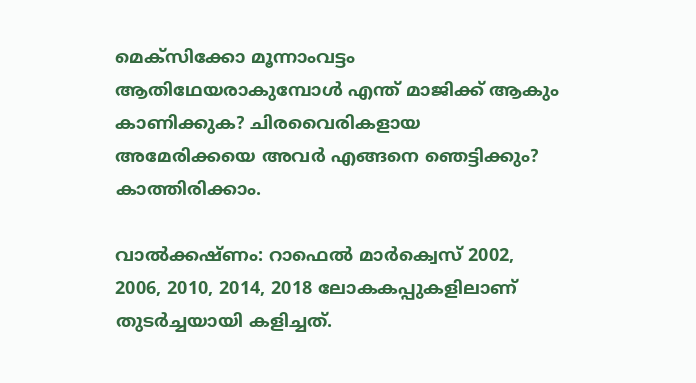മെക്‌സിക്കോ മൂന്നാംവട്ടം ആതിഥേയരാകുമ്പോള്‍ എന്ത് മാജിക്ക് ആകും കാണിക്കുക? ചിരവൈരികളായ അമേരിക്കയെ അവര്‍ എങ്ങനെ ഞെട്ടിക്കും? കാത്തിരിക്കാം.

വാല്‍ക്കഷ്ണം: റാഫെല്‍ മാര്‍ക്വെസ് 2002, 2006, 2010, 2014, 2018 ലോകകപ്പുകളിലാണ് തുടര്‍ച്ചയായി കളിച്ചത്.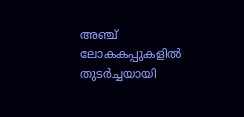അഞ്ച് ലോകകപ്പുകളില്‍ തുടര്‍ച്ചയായി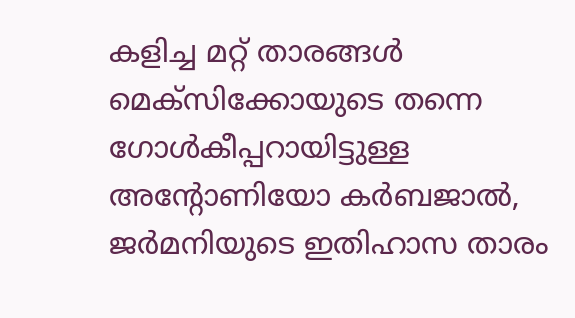കളിച്ച മറ്റ് താരങ്ങള്‍ മെക്‌സിക്കോയുടെ തന്നെ ഗോള്‍കീപ്പറായിട്ടുള്ള അന്റോണിയോ കര്‍ബജാല്‍, ജര്‍മനിയുടെ ഇതിഹാസ താരം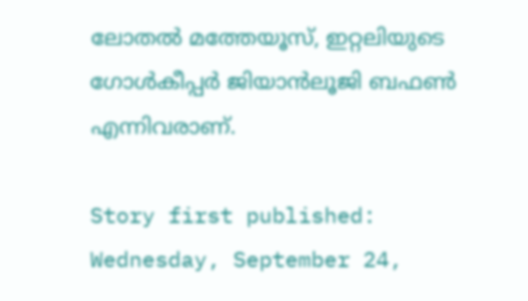ലോതല്‍ മത്തേയൂസ്, ഇറ്റലിയുടെ ഗോള്‍കീപ്പര്‍ ജിയാന്‍ലൂജി ബഫണ്‍ എന്നിവരാണ്.

Story first published: Wednesday, September 24,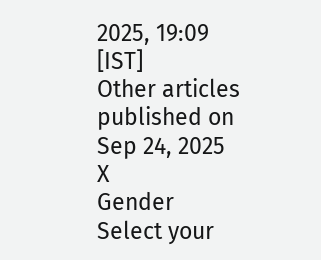2025, 19:09 [IST]
Other articles published on Sep 24, 2025
X
Gender
Select your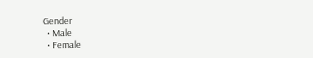Gender
  • Male
  • Female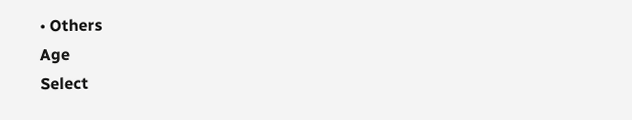• Others
Age
Select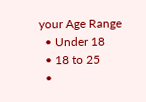your Age Range
  • Under 18
  • 18 to 25
  •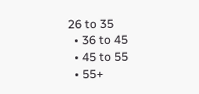26 to 35
  • 36 to 45
  • 45 to 55
  • 55+